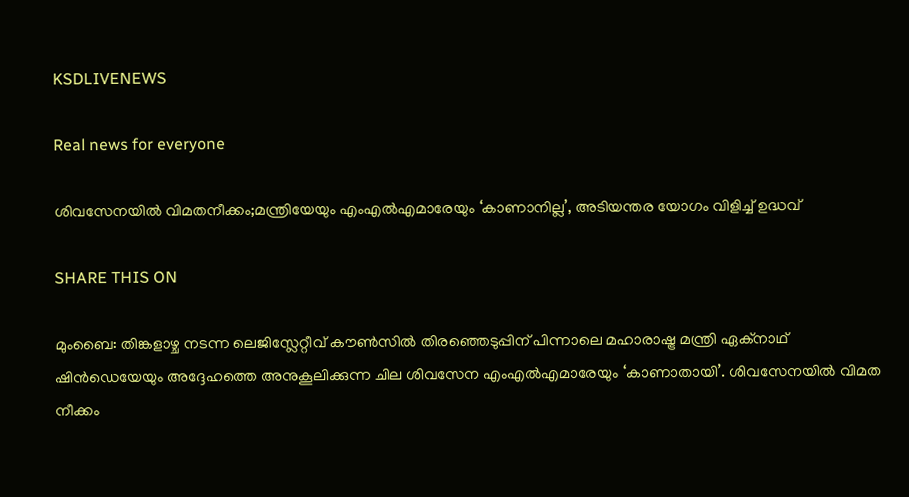KSDLIVENEWS

Real news for everyone

ശിവസേനയില്‍ വിമതനീക്കം;മന്ത്രിയേയും എംഎല്‍എമാരേയും ‘കാണാനില്ല’, അടിയന്തര യോഗം വിളിച്ച് ഉദ്ധവ്

SHARE THIS ON

മുംബൈ: തിങ്കളാഴ്ച നടന്ന ലെജിസ്ലേറ്റീവ് കൗണ്‍സില്‍ തിരഞ്ഞെടുപ്പിന് പിന്നാലെ മഹാരാഷ്ട്ര മന്ത്രി ഏക്‌നാഥ് ഷിന്‍ഡെയേയും അദ്ദേഹത്തെ അനുകൂലിക്കുന്ന ചില ശിവസേന എംഎല്‍എമാരേയും ‘കാണാതായി’. ശിവസേനയില്‍ വിമത നീക്കം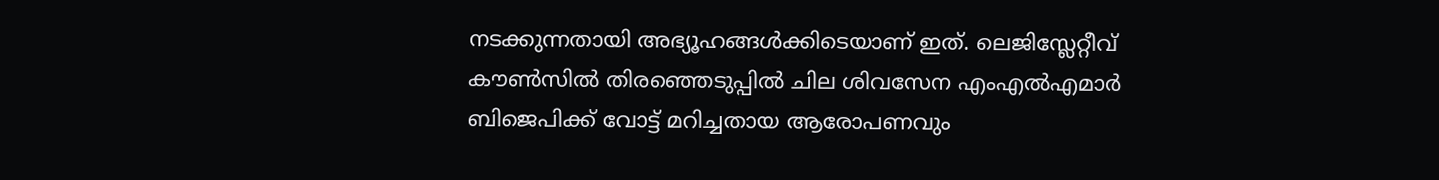നടക്കുന്നതായി അഭ്യൂഹങ്ങള്‍ക്കിടെയാണ് ഇത്. ലെജിസ്ലേറ്റീവ് കൗണ്‍സില്‍ തിരഞ്ഞെടുപ്പില്‍ ചില ശിവസേന എംഎല്‍എമാര്‍ ബിജെപിക്ക് വോട്ട് മറിച്ചതായ ആരോപണവും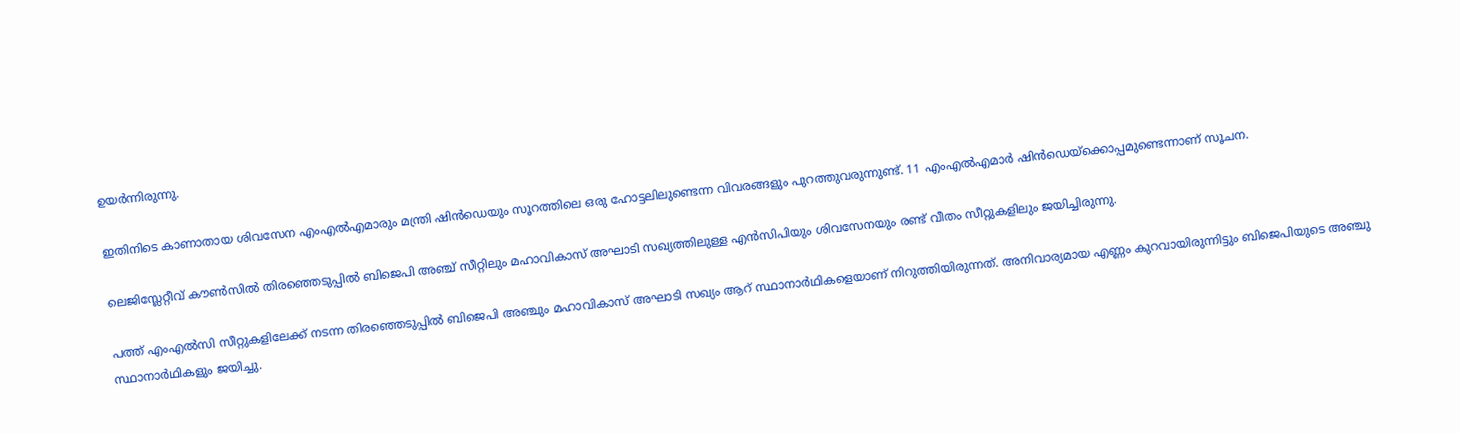ഉയര്‍ന്നിരുന്നു.

ഇതിനിടെ കാണാതായ ശിവസേന എംഎല്‍എമാരും മന്ത്രി ഷിന്‍ഡെയും സൂറത്തിലെ ഒരു ഹോട്ടലിലുണ്ടെന്ന വിവരങ്ങളും പുറത്തുവരുന്നുണ്ട്. 11 എംഎല്‍എമാര്‍ ഷിന്‍ഡെയ്‌ക്കൊപ്പമുണ്ടെന്നാണ് സൂചന.

ലെജിസ്ലേറ്റീവ് കൗണ്‍സില്‍ തിരഞ്ഞെടുപ്പില്‍ ബിജെപി അഞ്ച് സീറ്റിലും മഹാവികാസ് അഘാടി സഖ്യത്തിലുള്ള എന്‍സിപിയും ശിവസേനയും രണ്ട് വീതം സീറ്റുകളിലും ജയിച്ചിരുന്നു.

പത്ത് എംഎല്‍സി സീറ്റുകളിലേക്ക് നടന്ന തിരഞ്ഞെടുപ്പില്‍ ബിജെപി അഞ്ചും മഹാവികാസ് അഘാടി സഖ്യം ആറ് സ്ഥാനാര്‍ഥികളെയാണ് നിറുത്തിയിരുന്നത്. അനിവാര്യമായ എണ്ണം കുറവായിരുന്നിട്ടും ബിജെപിയുടെ അഞ്ചു സ്ഥാനാര്‍ഥികളും ജയിച്ചു.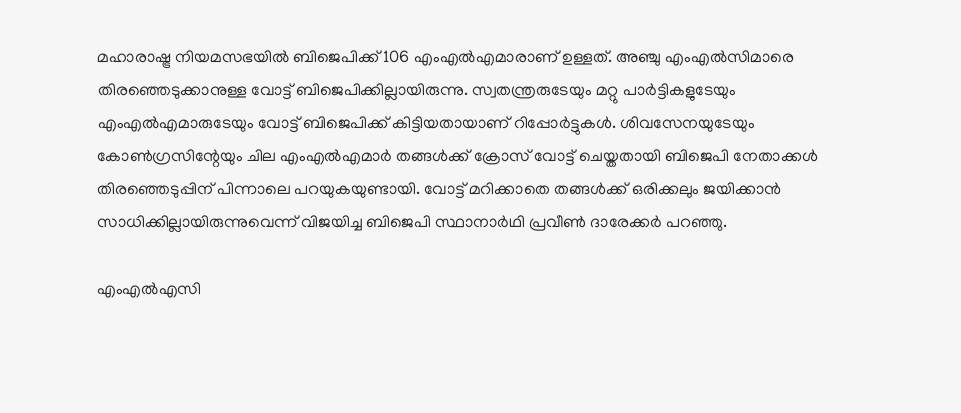മഹാരാഷ്ട്ര നിയമസഭയില്‍ ബിജെപിക്ക് 106 എംഎല്‍എമാരാണ് ഉള്ളത്. അഞ്ചു എംഎല്‍സിമാരെ തിരഞ്ഞെടുക്കാനുള്ള വോട്ട് ബിജെപിക്കില്ലായിരുന്നു. സ്വതന്ത്രരുടേയും മറ്റു പാര്‍ട്ടികളുടേയും എംഎല്‍എമാരുടേയും വോട്ട് ബിജെപിക്ക് കിട്ടിയതായാണ് റിപ്പോര്‍ട്ടുകള്‍. ശിവസേനയുടേയും കോണ്‍ഗ്രസിന്റേയും ചില എംഎല്‍എമാര്‍ തങ്ങള്‍ക്ക് ക്രോസ് വോട്ട് ചെയ്തതായി ബിജെപി നേതാക്കള്‍ തിരഞ്ഞെടുപ്പിന് പിന്നാലെ പറയുകയുണ്ടായി. വോട്ട് മറിക്കാതെ തങ്ങള്‍ക്ക് ഒരിക്കലും ജയിക്കാന്‍ സാധിക്കില്ലായിരുന്നുവെന്ന് വിജയിച്ച ബിജെപി സ്ഥാനാര്‍ഥി പ്രവീണ്‍ ദാരേക്കര്‍ പറഞ്ഞു.

എംഎല്‍എസി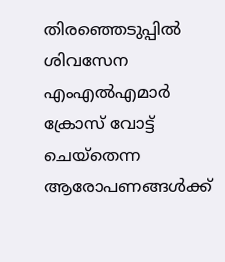തിരഞ്ഞെടുപ്പില്‍ ശിവസേന എംഎല്‍എമാര്‍ ക്രോസ് വോട്ട് ചെയ്‌തെന്ന ആരോപണങ്ങള്‍ക്ക്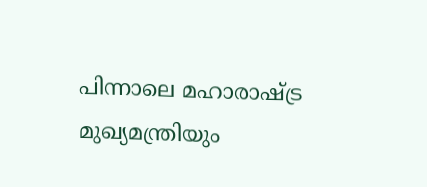പിന്നാലെ മഹാരാഷ്ട്ര മുഖ്യമന്ത്രിയും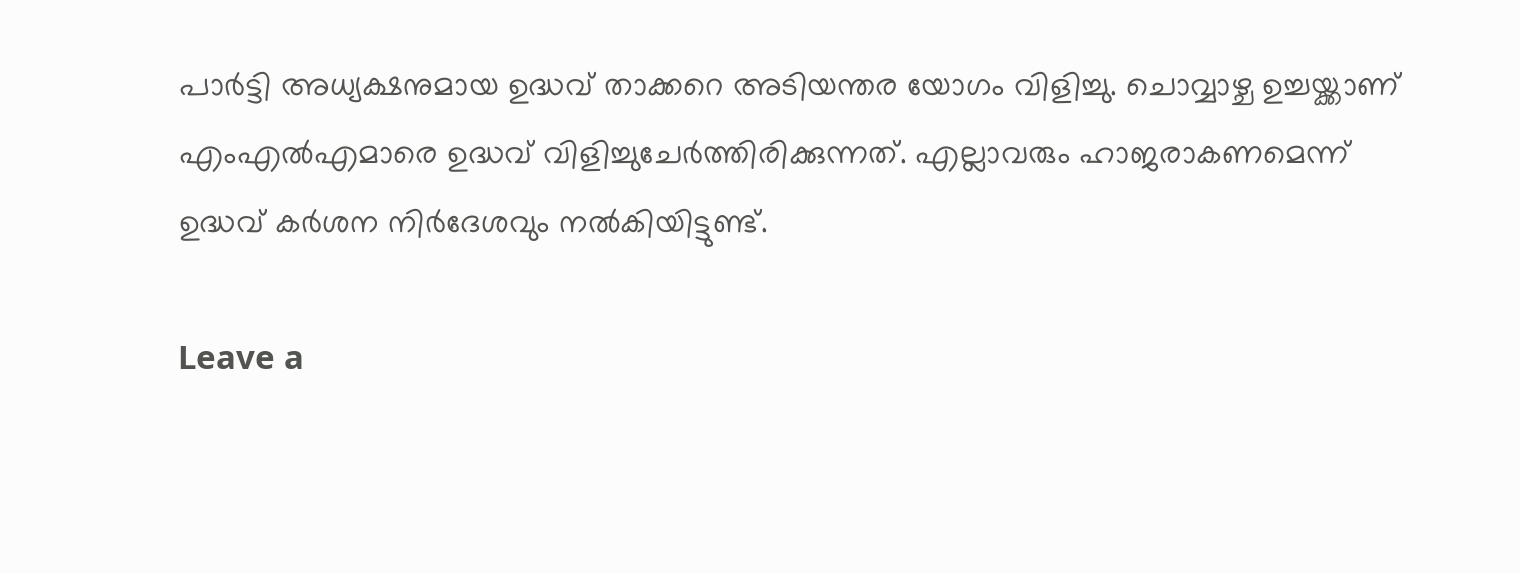പാര്‍ട്ടി അധ്യക്ഷനുമായ ഉദ്ധവ് താക്കറെ അടിയന്തര യോഗം വിളിച്ചു. ചൊവ്വാഴ്ച ഉച്ചയ്ക്കാണ് എംഎല്‍എമാരെ ഉദ്ധവ് വിളിച്ചുചേര്‍ത്തിരിക്കുന്നത്. എല്ലാവരും ഹാജരാകണമെന്ന് ഉദ്ധവ് കര്‍ശന നിര്‍ദേശവും നല്‍കിയിട്ടുണ്ട്.

Leave a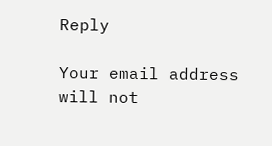Reply

Your email address will not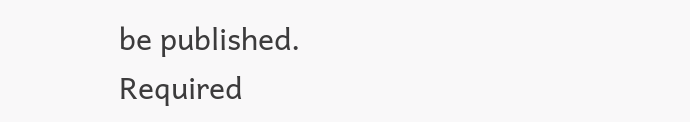be published. Required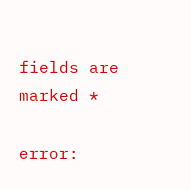fields are marked *

error: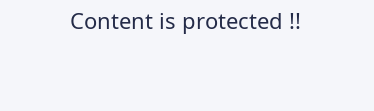Content is protected !!